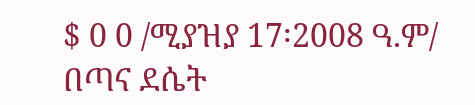$ 0 0 /ሚያዝያ 17፡2008 ዓ.ም/ በጣና ደሴት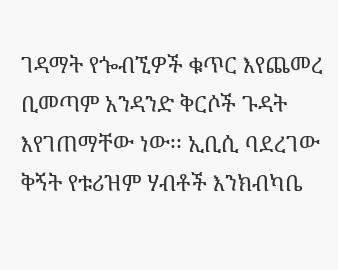ገዳማት የጐብኚዎች ቁጥር እየጨመረ ቢመጣም አንዳንድ ቅርሶች ጉዳት እየገጠማቸው ነው፡፡ ኢቢሲ ባደረገው ቅኝት የቱሪዝም ሃብቶች እንክብካቤ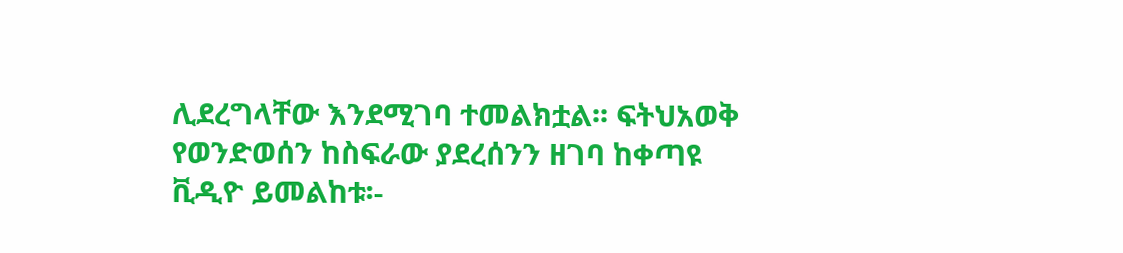ሊደረግላቸው እንደሚገባ ተመልክቷል፡፡ ፍትህአወቅ የወንድወሰን ከስፍራው ያደረሰንን ዘገባ ከቀጣዩ ቪዲዮ ይመልከቱ፡-